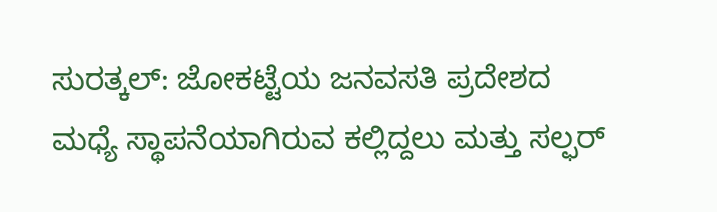ಸುರತ್ಕಲ್: ಜೋಕಟ್ಟೆಯ ಜನವಸತಿ ಪ್ರದೇಶದ ಮಧ್ಯೆ ಸ್ಥಾಪನೆಯಾಗಿರುವ ಕಲ್ಲಿದ್ದಲು ಮತ್ತು ಸಲ್ಫರ್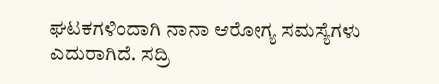ಘಟಕಗಳಿಂದಾಗಿ ನಾನಾ ಆರೋಗ್ಯ ಸಮಸ್ಯೆಗಳು ಎದುರಾಗಿದೆ. ಸದ್ರಿ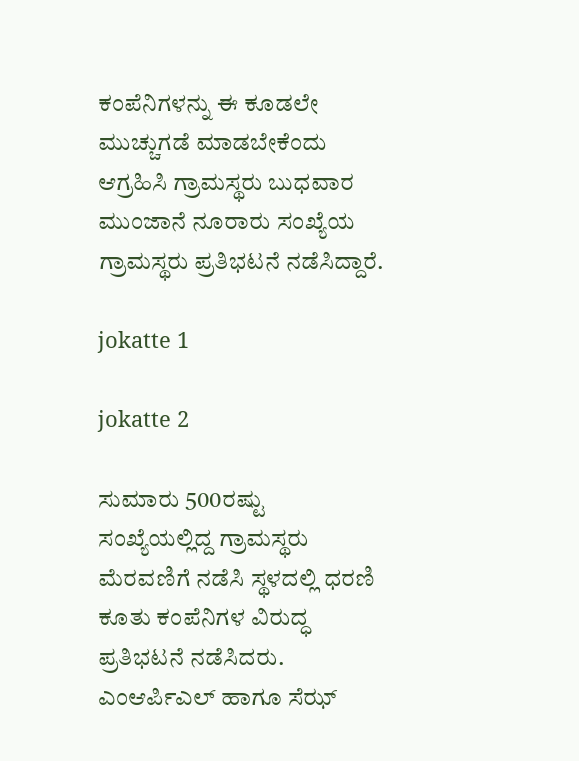ಕಂಪೆನಿಗಳನ್ನು ಈ ಕೂಡಲೇ ಮುಚ್ಚುಗಡೆ ಮಾಡಬೇಕೆಂದು ಆಗ್ರಹಿಸಿ ಗ್ರಾಮಸ್ಥರು ಬುಧವಾರ ಮುಂಜಾನೆ ನೂರಾರು ಸಂಖ್ಯೆಯ ಗ್ರಾಮಸ್ಥರು ಪ್ರತಿಭಟನೆ ನಡೆಸಿದ್ದಾರೆ.

jokatte 1

jokatte 2

ಸುಮಾರು 500ರಷ್ಟು ಸಂಖ್ಯೆಯಲ್ಲಿದ್ದ ಗ್ರಾಮಸ್ಥರು ಮೆರವಣಿಗೆ ನಡೆಸಿ ಸ್ಥಳದಲ್ಲಿ ಧರಣಿ ಕೂತು ಕಂಪೆನಿಗಳ ವಿರುದ್ಧ ಪ್ರತಿಭಟನೆ ನಡೆಸಿದರು. ಎಂಆರ್ಪಿಎಲ್ ಹಾಗೂ ಸೆಝ್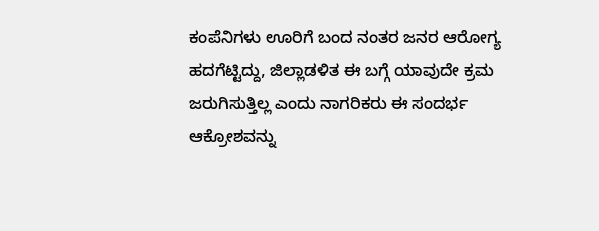ಕಂಪೆನಿಗಳು ಊರಿಗೆ ಬಂದ ನಂತರ ಜನರ ಆರೋಗ್ಯ ಹದಗೆಟ್ಟಿದ್ದು, ಜಿಲ್ಲಾಡಳಿತ ಈ ಬಗ್ಗೆ ಯಾವುದೇ ಕ್ರಮ ಜರುಗಿಸುತ್ತಿಲ್ಲ ಎಂದು ನಾಗರಿಕರು ಈ ಸಂದರ್ಭ ಆಕ್ರೋಶವನ್ನು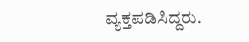ವ್ಯಕ್ತಪಡಿಸಿದ್ದರು.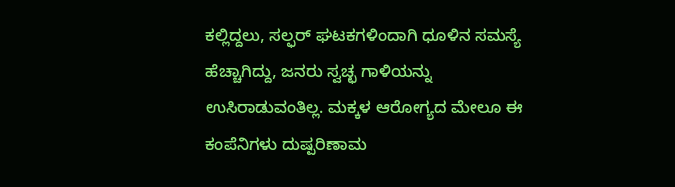ಕಲ್ಲಿದ್ದಲು, ಸಲ್ಫರ್ ಘಟಕಗಳಿಂದಾಗಿ ಧೂಳಿನ ಸಮಸ್ಯೆ ಹೆಚ್ಚಾಗಿದ್ದು, ಜನರು ಸ್ವಚ್ಛ ಗಾಳಿಯನ್ನು ಉಸಿರಾಡುವಂತಿಲ್ಲ. ಮಕ್ಕಳ ಆರೋಗ್ಯದ ಮೇಲೂ ಈ ಕಂಪೆನಿಗಳು ದುಷ್ಪರಿಣಾಮ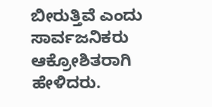ಬೀರುತ್ತಿವೆ ಎಂದು ಸಾರ್ವಜನಿಕರು ಆಕ್ರೋಶಿತರಾಗಿ ಹೇಳಿದರು.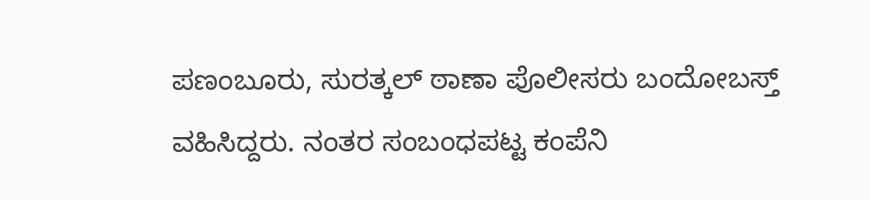ಪಣಂಬೂರು, ಸುರತ್ಕಲ್ ಠಾಣಾ ಪೊಲೀಸರು ಬಂದೋಬಸ್ತ್ ವಹಿಸಿದ್ದರು. ನಂತರ ಸಂಬಂಧಪಟ್ಟ ಕಂಪೆನಿ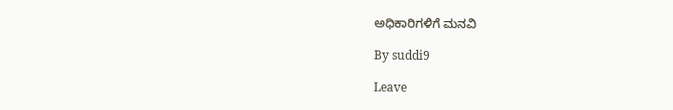ಅಧಿಕಾರಿಗಳಿಗೆ ಮನವಿ

By suddi9

Leave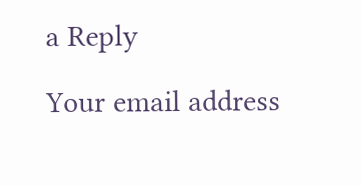a Reply

Your email address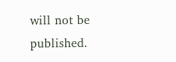will not be published.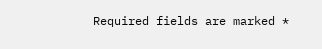Required fields are marked *